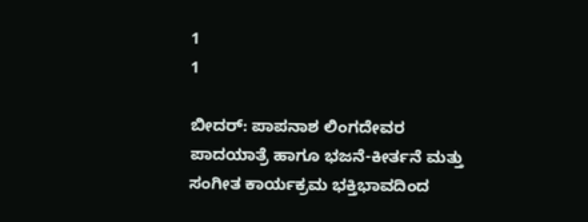1
1

ಬೀದರ್: ಪಾಪನಾಶ ಲಿಂಗದೇವರ ಪಾದಯಾತ್ರೆ ಹಾಗೂ ಭಜನೆ-ಕೀರ್ತನೆ ಮತ್ತು ಸಂಗೀತ ಕಾರ್ಯಕ್ರಮ ಭಕ್ತಿಭಾವದಿಂದ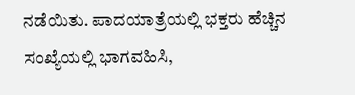ನಡೆಯಿತು. ಪಾದಯಾತ್ರೆಯಲ್ಲಿ ಭಕ್ತರು ಹೆಚ್ಚಿನ ಸಂಖ್ಯೆಯಲ್ಲಿ ಭಾಗವಹಿಸಿ,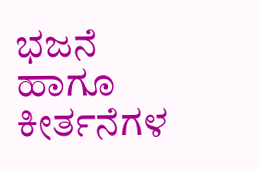ಭಜನೆ ಹಾಗೂ ಕೀರ್ತನೆಗಳ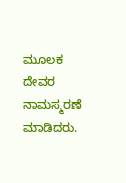ಮೂಲಕ ದೇವರ ನಾಮಸ್ಮರಣೆ ಮಾಡಿದರು.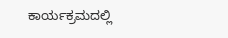ಕಾರ್ಯಕ್ರಮದಲ್ಲಿ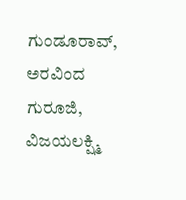ಗುಂಡೂರಾವ್, ಅರವಿಂದ ಗುರೂಜಿ, ವಿಜಯಲಕ್ಷ್ಮಿ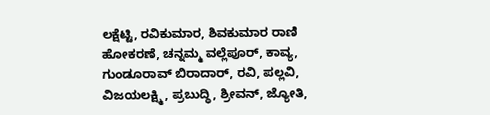ಲಕ್ಷೆಟ್ಟಿ, ರವಿಕುಮಾರ, ಶಿವಕುಮಾರ ರಾಣಿ ಹೋಕರಣೆ, ಚನ್ನಮ್ಮ ವಲ್ಲೆಪೂರ್, ಕಾವ್ಯ, ಗುಂಡೂರಾವ್ ಬಿರಾದಾರ್, ರವಿ, ಪಲ್ಲವಿ, ವಿಜಯಲಕ್ಷ್ಮಿ, ಪ್ರಬುದ್ಧಿ, ಶ್ರೀವನ್, ಜ್ಯೋತಿ,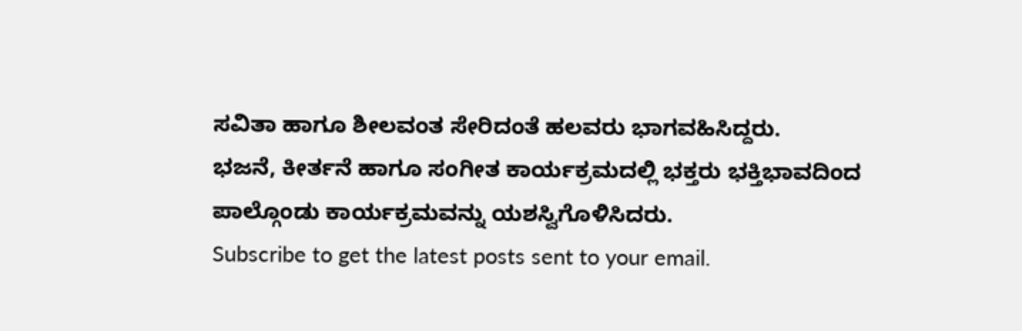ಸವಿತಾ ಹಾಗೂ ಶೀಲವಂತ ಸೇರಿದಂತೆ ಹಲವರು ಭಾಗವಹಿಸಿದ್ದರು.
ಭಜನೆ, ಕೀರ್ತನೆ ಹಾಗೂ ಸಂಗೀತ ಕಾರ್ಯಕ್ರಮದಲ್ಲಿ ಭಕ್ತರು ಭಕ್ತಿಭಾವದಿಂದ ಪಾಲ್ಗೊಂಡು ಕಾರ್ಯಕ್ರಮವನ್ನು ಯಶಸ್ವಿಗೊಳಿಸಿದರು.
Subscribe to get the latest posts sent to your email.